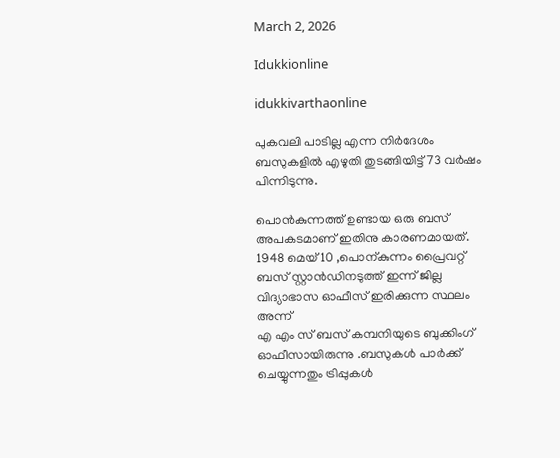March 2, 2026

Idukkionline

idukkivarthaonline

പുകവലി പാടില്ല എന്ന നിർദേശം ബസുകളിൽ എഴുതി തുടങ്ങിയിട്ട് 73 വർഷം പിന്നിടുന്നു.

പൊൻകുന്നത്ത്‌ ഉണ്ടായ ഒരു ബസ് അപകടമാണ് ഇതിനു കാരണമായത്. 1948 മെയ് 10 ,പൊന്കുന്നം പ്രൈവറ്റ് ബസ് സ്റ്റാൻഡിനടുത്ത്‌ ഇന്ന് ജില്ല വിദ്യാഭാസ ഓഫീസ് ഇരിക്കുന്ന സ്ഥലം അന്ന്
എ എം സ് ബസ് കമ്പനിയുടെ ബുക്കിംഗ് ഓഫീസായിരുന്നു .ബസുകൾ പാർക്ക് ചെയ്യുന്നതും ട്രിപ്പുകൾ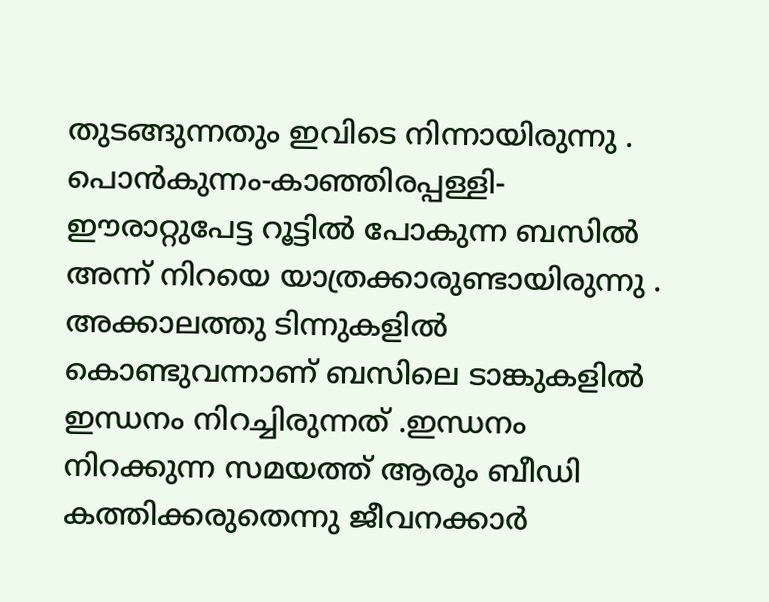തുടങ്ങുന്നതും ഇവിടെ നിന്നായിരുന്നു .
പൊൻകുന്നം-കാഞ്ഞിരപ്പള്ളി- ഈരാറ്റുപേട്ട റൂട്ടിൽ പോകുന്ന ബസിൽ അന്ന് നിറയെ യാത്രക്കാരുണ്ടായിരുന്നു . അക്കാലത്തു ടിന്നുകളിൽ കൊണ്ടുവന്നാണ് ബസിലെ ടാങ്കുകളിൽ ഇന്ധനം നിറച്ചിരുന്നത് .ഇന്ധനം നിറക്കുന്ന സമയത്ത്‌ ആരും ബീഡി കത്തിക്കരുതെന്നു ജീവനക്കാർ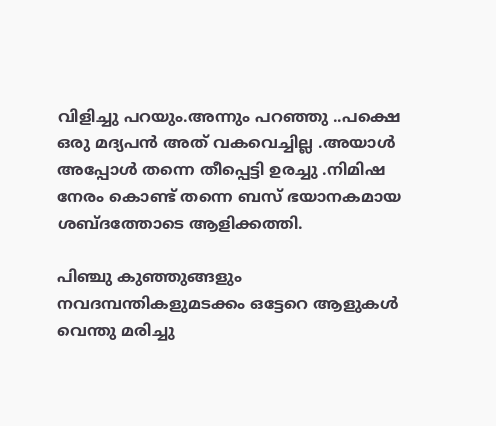വിളിച്ചു പറയും.അന്നും പറഞ്ഞു ..പക്ഷെ ഒരു മദ്യപൻ അത് വകവെച്ചില്ല .അയാൾ അപ്പോൾ തന്നെ തീപ്പെട്ടി ഉരച്ചു .നിമിഷ നേരം കൊണ്ട് തന്നെ ബസ് ഭയാനകമായ ശബ്ദത്തോടെ ആളിക്കത്തി.

പിഞ്ചു കുഞ്ഞുങ്ങളും നവദമ്പന്തികളുമടക്കം ഒട്ടേറെ ആളുകൾ വെന്തു മരിച്ചു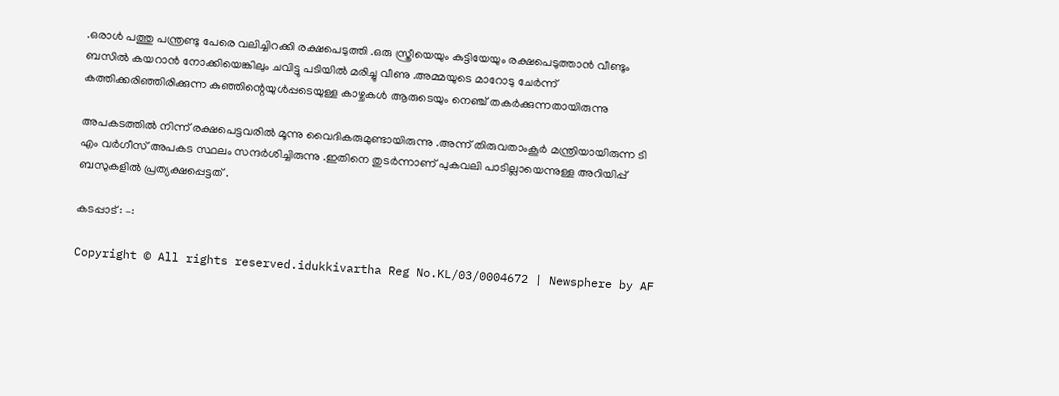.ഒരാൾ പത്തു പന്ത്രണ്ടു പേരെ വലിച്ചിറക്കി രക്ഷപെടുത്തി .ഒരു സ്ത്രീയെയും കുട്ടിയേയും രക്ഷപെടുത്താൻ വീണ്ടും ബസിൽ കയറാൻ നോക്കിയെങ്കിലും ചവിട്ടു പടിയിൽ മരിച്ചു വീണു .അമ്മയുടെ മാറോടു ചേർന്ന് കത്തിക്കരിഞ്ഞിരിക്കുന്ന കുഞ്ഞിന്റെയുൾപ്പടെയുള്ള കാഴ്ചകൾ ആരുടെയും നെഞ്ച് തകർക്കുന്നതായിരുന്നു

അപകടത്തിൽ നിന്ന് രക്ഷപെട്ടവരിൽ മൂന്നു വൈദികരുമുണ്ടായിരുന്നു .അന്ന് തിരുവതാംകൂർ മന്ത്രിയായിരുന്ന ടി എം വർഗീസ് അപകട സ്ഥലം സന്ദർശിച്ചിരുന്നു .ഇതിനെ തുടർന്നാണ് പുകവലി പാടില്ലായെന്നുള്ള അറിയിപ്പ് ബസുകളിൽ പ്രത്യക്ഷപ്പെട്ടത് .

കടപ്പാട് : –:

Copyright © All rights reserved.idukkivartha Reg No.KL/03/0004672 | Newsphere by AF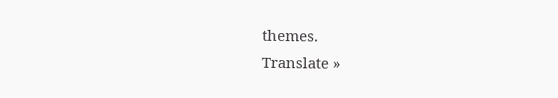themes.
Translate »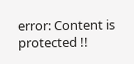error: Content is protected !!